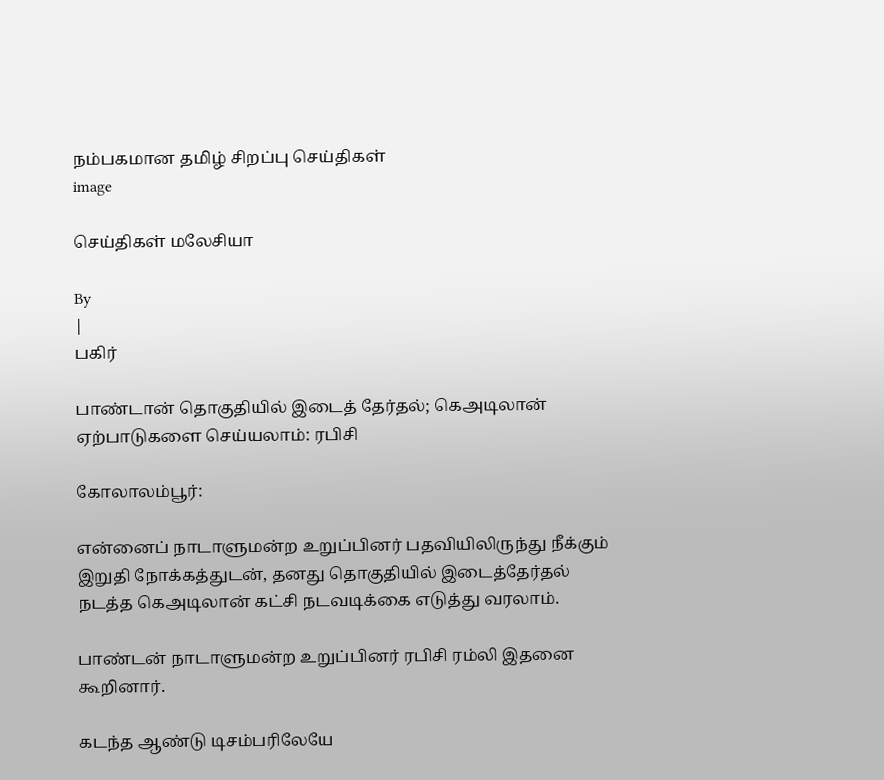நம்பகமான தமிழ் சிறப்பு செய்திகள்
image

செய்திகள் மலேசியா

By
|
பகிர்

பாண்டான் தொகுதியில் இடைத் தேர்தல்; கெஅடிலான் ஏற்பாடுகளை செய்யலாம்: ரபிசி

கோலாலம்பூர்:

என்னைப் நாடாளுமன்ற உறுப்பினர் பதவியிலிருந்து நீக்கும் இறுதி நோக்கத்துடன், தனது தொகுதியில் இடைத்தேர்தல் நடத்த கெஅடிலான் கட்சி நடவடிக்கை எடுத்து வரலாம்.

பாண்டன் நாடாளுமன்ற உறுப்பினர் ரபிசி ரம்லி இதனை கூறினார்.

கடந்த ஆண்டு டிசம்பரிலேயே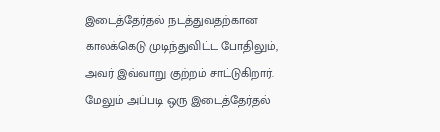இடைத்தேர்தல் நடத்துவதற்கான காலக்கெடு முடிந்துவிட்ட போதிலும், அவர் இவ்வாறு குற்றம் சாட்டுகிறார்.
மேலும் அப்படி ஒரு இடைத்தேர்தல்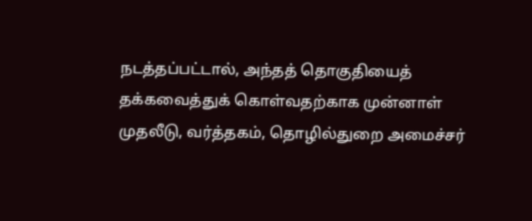நடத்தப்பட்டால், அந்தத் தொகுதியைத் தக்கவைத்துக் கொள்வதற்காக முன்னாள் முதலீடு, வர்த்தகம், தொழில்துறை அமைச்சர்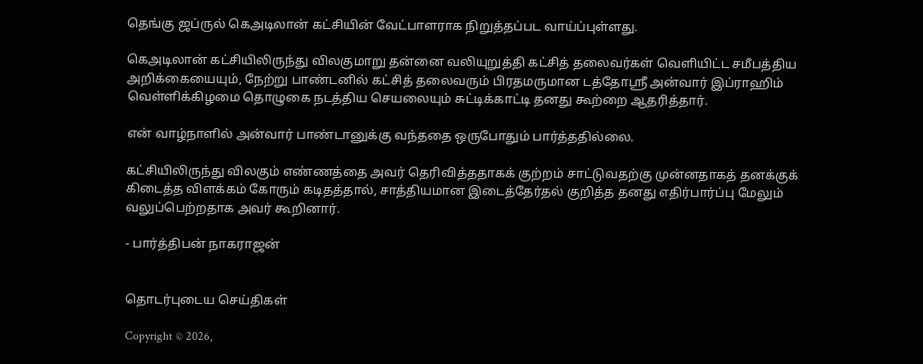தெங்கு ஜப்ருல் கெஅடிலான் கட்சியின் வேட்பாளராக நிறுத்தப்பட வாய்ப்புள்ளது.

கெஅடிலான் கட்சியிலிருந்து விலகுமாறு தன்னை வலியுறுத்தி கட்சித் தலைவர்கள் வெளியிட்ட சமீபத்திய அறிக்கையையும், நேற்று பாண்டனில் கட்சித் தலைவரும் பிரதமருமான டத்தோஸ்ரீ அன்வார் இப்ராஹிம் வெள்ளிக்கிழமை தொழுகை நடத்திய செயலையும் சுட்டிக்காட்டி தனது கூற்றை ஆதரித்தார்.

என் வாழ்நாளில் அன்வார் பாண்டானுக்கு வந்ததை ஒருபோதும் பார்த்ததில்லை.

கட்சியிலிருந்து விலகும் எண்ணத்தை அவர் தெரிவித்ததாகக் குற்றம் சாட்டுவதற்கு முன்னதாகத் தனக்குக் கிடைத்த விளக்கம் கோரும் கடிதத்தால், சாத்தியமான இடைத்தேர்தல் குறித்த தனது எதிர்பார்ப்பு மேலும் வலுப்பெற்றதாக அவர் கூறினார்.

- பார்த்திபன் நாகராஜன்


தொடர்புடைய செய்திகள்

Copyright © 2026,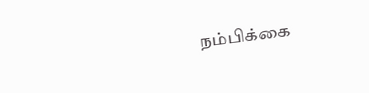நம்பிக்கை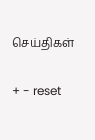செய்திகள்

+ - reset